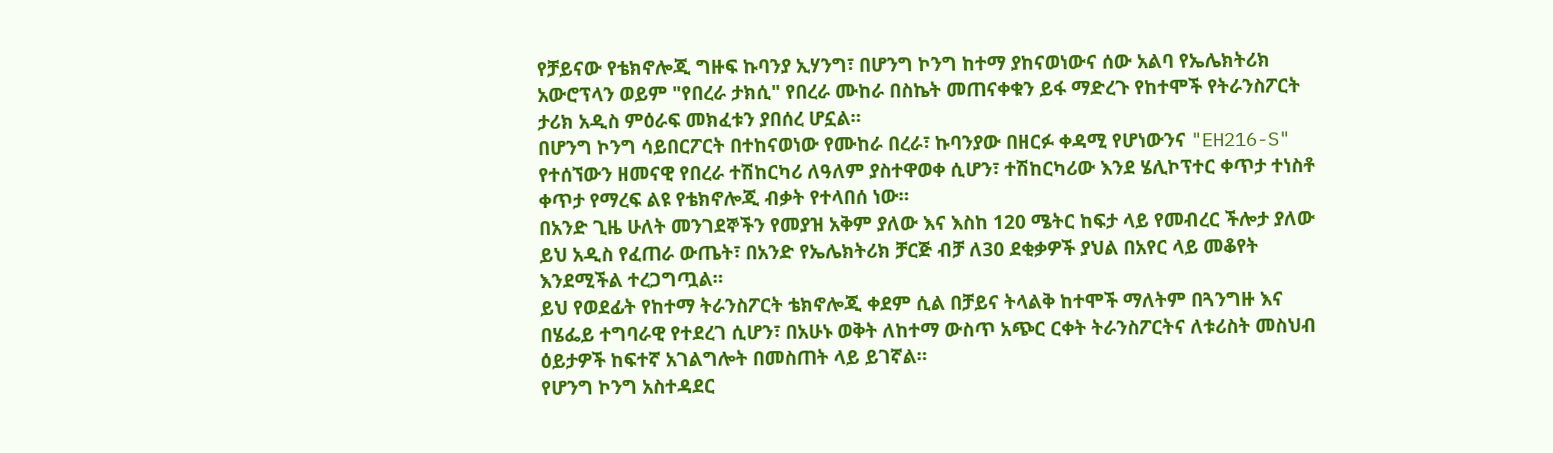የቻይናው የቴክኖሎጂ ግዙፍ ኩባንያ ኢሃንግ፣ በሆንግ ኮንግ ከተማ ያከናወነውና ሰው አልባ የኤሌክትሪክ አውሮፕላን ወይም "የበረራ ታክሲ" የበረራ ሙከራ በስኬት መጠናቀቁን ይፋ ማድረጉ የከተሞች የትራንስፖርት ታሪክ አዲስ ምዕራፍ መክፈቱን ያበሰረ ሆኗል።
በሆንግ ኮንግ ሳይበርፖርት በተከናወነው የሙከራ በረራ፣ ኩባንያው በዘርፉ ቀዳሚ የሆነውንና "EH216-S" የተሰኘውን ዘመናዊ የበረራ ተሽከርካሪ ለዓለም ያስተዋወቀ ሲሆን፣ ተሽከርካሪው እንደ ሄሊኮፕተር ቀጥታ ተነስቶ ቀጥታ የማረፍ ልዩ የቴክኖሎጂ ብቃት የተላበሰ ነው።
በአንድ ጊዜ ሁለት መንገደኞችን የመያዝ አቅም ያለው እና እስከ 120 ሜትር ከፍታ ላይ የመብረር ችሎታ ያለው ይህ አዲስ የፈጠራ ውጤት፣ በአንድ የኤሌክትሪክ ቻርጅ ብቻ ለ30 ደቂቃዎች ያህል በአየር ላይ መቆየት እንደሚችል ተረጋግጧል።
ይህ የወደፊት የከተማ ትራንስፖርት ቴክኖሎጂ ቀደም ሲል በቻይና ትላልቅ ከተሞች ማለትም በጓንግዙ እና በሄፌይ ተግባራዊ የተደረገ ሲሆን፣ በአሁኑ ወቅት ለከተማ ውስጥ አጭር ርቀት ትራንስፖርትና ለቱሪስት መስህብ ዕይታዎች ከፍተኛ አገልግሎት በመስጠት ላይ ይገኛል።
የሆንግ ኮንግ አስተዳደር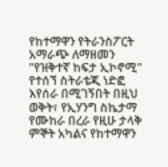የከተማዋን የትራንስፖርት አማራጭ ለማዘመን "የዝቅተኛ ከፍታ ኢኮኖሚ" የተሰኘ ስትራቴጂ ነድፎ እየሰራ በሚገኝበት በዚህ ወቅት፣ የኢሃንግ ስኬታማ የሙከራ በረራ የዚሁ ታላቅ ምኞት አካልና የከተማዋን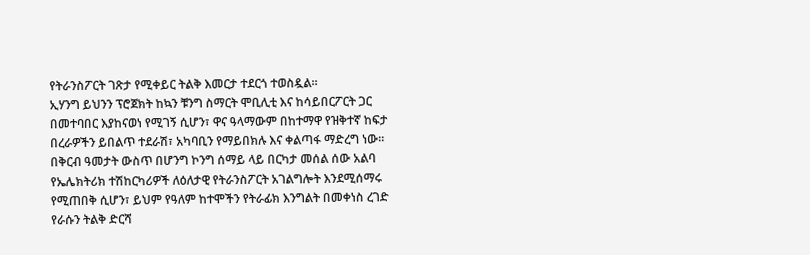የትራንስፖርት ገጽታ የሚቀይር ትልቅ እመርታ ተደርጎ ተወስዷል።
ኢሃንግ ይህንን ፕሮጀክት ከኳን ቹንግ ስማርት ሞቢሊቲ እና ከሳይበርፖርት ጋር በመተባበር እያከናወነ የሚገኝ ሲሆን፣ ዋና ዓላማውም በከተማዋ የዝቅተኛ ከፍታ በረራዎችን ይበልጥ ተደራሽ፣ አካባቢን የማይበክሉ እና ቀልጣፋ ማድረግ ነው።
በቅርብ ዓመታት ውስጥ በሆንግ ኮንግ ሰማይ ላይ በርካታ መሰል ሰው አልባ የኤሌክትሪክ ተሽከርካሪዎች ለዕለታዊ የትራንስፖርት አገልግሎት እንደሚሰማሩ የሚጠበቅ ሲሆን፣ ይህም የዓለም ከተሞችን የትራፊክ እንግልት በመቀነስ ረገድ የራሱን ትልቅ ድርሻ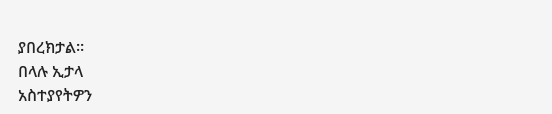ያበረክታል።
በላሉ ኢታላ
አስተያየትዎን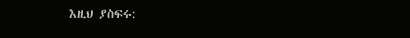እዚህ ያስፍሩ: